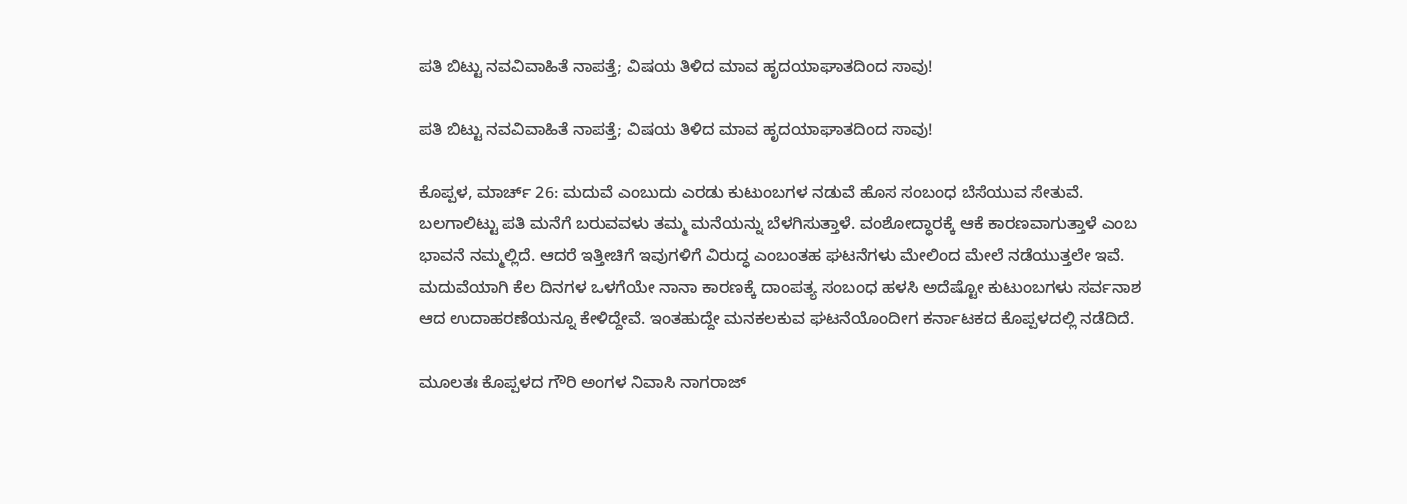ಪತಿ ಬಿಟ್ಟು ನವವಿವಾಹಿತೆ ನಾಪತ್ತೆ; ವಿಷಯ ತಿಳಿದ ಮಾವ ಹೃದಯಾಘಾತದಿಂದ ಸಾವು!

ಪತಿ ಬಿಟ್ಟು ನವವಿವಾಹಿತೆ ನಾಪತ್ತೆ; ವಿಷಯ ತಿಳಿದ ಮಾವ ಹೃದಯಾಘಾತದಿಂದ ಸಾವು!

ಕೊಪ್ಪಳ, ಮಾರ್ಚ್ 26: ಮದುವೆ ಎಂಬುದು ಎರಡು ಕುಟುಂಬಗಳ ನಡುವೆ ಹೊಸ ಸಂಬಂಧ ಬೆಸೆಯುವ ಸೇತುವೆ. ಬಲಗಾಲಿಟ್ಟು ಪತಿ ಮನೆಗೆ ಬರುವವಳು ತಮ್ಮ ಮನೆಯನ್ನು ಬೆಳಗಿಸುತ್ತಾಳೆ. ವಂಶೋದ್ಧಾರಕ್ಕೆ ಆಕೆ ಕಾರಣವಾಗುತ್ತಾಳೆ ಎಂಬ ಭಾವನೆ ನಮ್ಮಲ್ಲಿದೆ. ಆದರೆ ಇತ್ತೀಚಿಗೆ ಇವುಗಳಿಗೆ ವಿರುದ್ಧ ಎಂಬಂತಹ ಘಟನೆಗಳು ಮೇಲಿಂದ ಮೇಲೆ ನಡೆಯುತ್ತಲೇ ಇವೆ. ಮದುವೆಯಾಗಿ ಕೆಲ ದಿನಗಳ ಒಳಗೆಯೇ ನಾನಾ ಕಾರಣಕ್ಕೆ ದಾಂಪತ್ಯ ಸಂಬಂಧ ಹಳಸಿ ಅದೆಷ್ಟೋ ಕುಟುಂಬಗಳು ಸರ್ವನಾಶ ಆದ ಉದಾಹರಣೆಯನ್ನೂ ಕೇಳಿದ್ದೇವೆ. ಇಂತಹುದ್ದೇ ಮನಕಲಕುವ ಘಟನೆಯೊಂದೀಗ ಕರ್ನಾಟಕದ ಕೊಪ್ಪಳದಲ್ಲಿ ನಡೆದಿದೆ.

ಮೂಲತಃ ಕೊಪ್ಪಳದ ಗೌರಿ ಅಂಗಳ ನಿವಾಸಿ ನಾಗರಾಜ್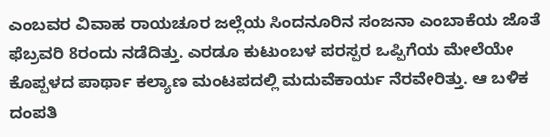ಎಂಬವರ ವಿವಾಹ ರಾಯಚೂರ ಜಲ್ಲೆಯ ಸಿಂದನೂರಿನ ಸಂಜನಾ ಎಂಬಾಕೆಯ ಜೊತೆ ಫೆಬ್ರವರಿ 8ರಂದು ನಡೆದಿತ್ತು. ಎರಡೂ ಕುಟುಂಬಳ ಪರಸ್ಪರ ಒಪ್ಪಿಗೆಯ ಮೇಲೆಯೇ ಕೊಪ್ಪಳದ ಪಾರ್ಥಾ ಕಲ್ಯಾಣ ಮಂಟಪದಲ್ಲಿ ಮದುವೆಕಾರ್ಯ ನೆರವೇರಿತ್ತು. ಆ ಬಳಿಕ ದಂಪತಿ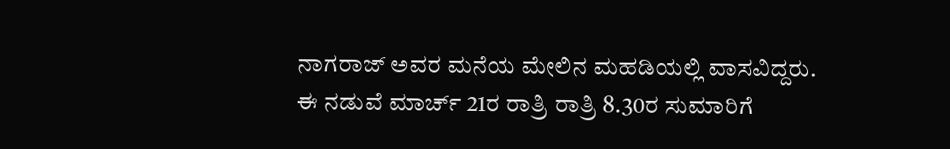ನಾಗರಾಜ್ ಅವರ ಮನೆಯ ಮೇಲಿನ ಮಹಡಿಯಲ್ಲಿ ವಾಸವಿದ್ದರು. ಈ ನಡುವೆ ಮಾರ್ಚ್ 21ರ ರಾತ್ರಿ ರಾತ್ರಿ 8.30ರ ಸುಮಾರಿಗೆ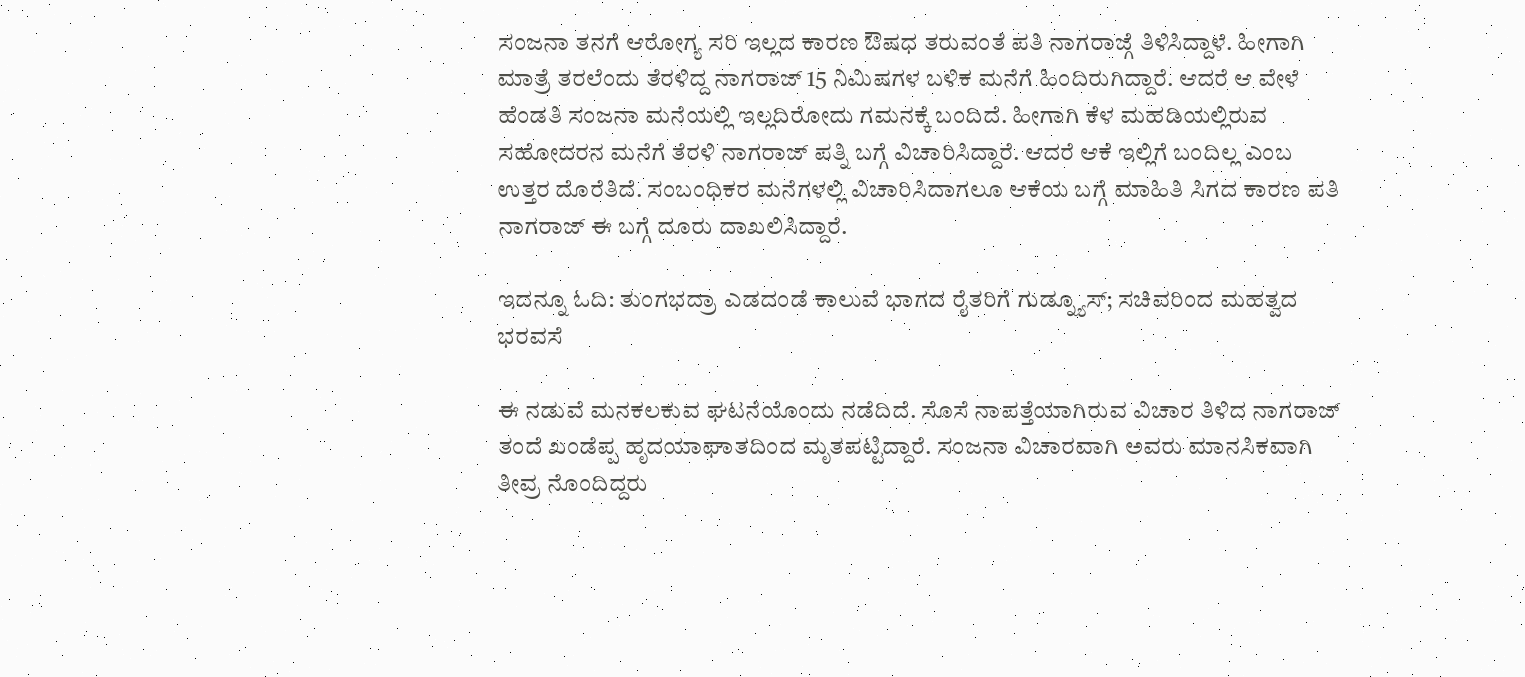ಸಂಜನಾ ತನಗೆ ಆರೋಗ್ಯ ಸರಿ ಇಲ್ಲದ ಕಾರಣ ಔಷಧ ತರುವಂತೆ ಪತಿ ನಾಗರಾಜ್ಗೆ ತಿಳಿಸಿದ್ದಾಳೆ. ಹೀಗಾಗಿ ಮಾತ್ರೆ ತರಲೆಂದು ತೆರಳಿದ್ದ ನಾಗರಾಜ್ 15 ನಿಮಿಷಗಳ ಬಳಿಕ ಮನೆಗೆ ಹಿಂದಿರುಗಿದ್ದಾರೆ. ಆದರೆ ಆ ವೇಳೆ ಹೆಂಡತಿ ಸಂಜನಾ ಮನೆಯಲ್ಲಿ ಇಲ್ಲದಿರೋದು ಗಮನಕ್ಕೆ ಬಂದಿದೆ. ಹೀಗಾಗಿ ಕೆಳ ಮಹಡಿಯಲ್ಲಿರುವ ಸಹೋದರನ ಮನೆಗೆ ತೆರಳಿ ನಾಗರಾಜ್ ಪತ್ನಿ ಬಗ್ಗೆ ವಿಚಾರಿಸಿದ್ದಾರೆ. ಆದರೆ ಆಕೆ ಇಲ್ಲಿಗೆ ಬಂದಿಲ್ಲ ಎಂಬ ಉತ್ತರ ದೊರೆತಿದೆ. ಸಂಬಂಧಿಕರ ಮನೆಗಳಲ್ಲಿ ವಿಚಾರಿಸಿದಾಗಲೂ ಆಕೆಯ ಬಗ್ಗೆ ಮಾಹಿತಿ ಸಿಗದ ಕಾರಣ ಪತಿ ನಾಗರಾಜ್ ಈ ಬಗ್ಗೆ ದೂರು ದಾಖಲಿಸಿದ್ದಾರೆ.

ಇದನ್ನೂ ಓದಿ: ತುಂಗಭದ್ರಾ ಎಡದಂಡೆ ಕಾಲುವೆ ಭಾಗದ ರೈತರಿಗೆ ಗುಡ್ನ್ಯೂಸ್; ಸಚಿವರಿಂದ ಮಹತ್ವದ ಭರವಸೆ

ಈ ನಡುವೆ ಮನಕಲಕುವ ಘಟನೆಯೊಂದು ನಡೆದಿದೆ. ಸೊಸೆ ನಾಪತ್ತೆಯಾಗಿರುವ ವಿಚಾರ ತಿಳಿದ ನಾಗರಾಜ್ ತಂದೆ ಖಂಡೆಪ್ಪ ಹೃದಯಾಘಾತದಿಂದ ಮೃತಪಟ್ಟಿದ್ದಾರೆ. ಸಂಜನಾ ವಿಚಾರವಾಗಿ ಅವರು ಮಾನಸಿಕವಾಗಿ ತೀವ್ರ ನೊಂದಿದ್ದರು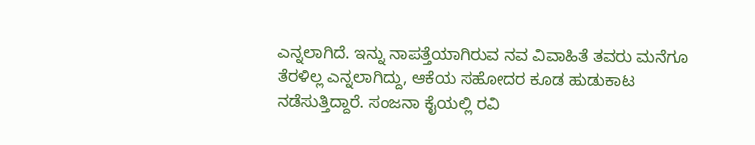ಎನ್ನಲಾಗಿದೆ. ಇನ್ನು ನಾಪತ್ತೆಯಾಗಿರುವ ನವ ವಿವಾಹಿತೆ ತವರು ಮನೆಗೂ ತೆರಳಿಲ್ಲ ಎನ್ನಲಾಗಿದ್ದು, ಆಕೆಯ ಸಹೋದರ ಕೂಡ ಹುಡುಕಾಟ ನಡೆಸುತ್ತಿದ್ದಾರೆ. ಸಂಜನಾ ಕೈಯಲ್ಲಿ ರವಿ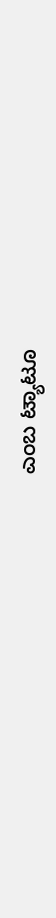ಎಂಬ ಟ್ಯಾಟೂ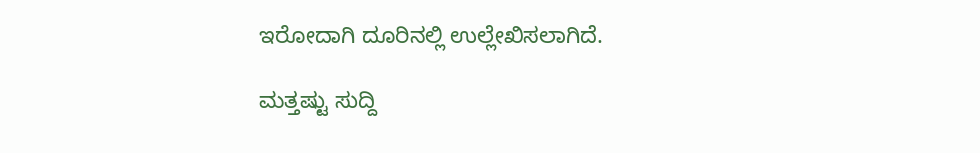ಇರೋದಾಗಿ ದೂರಿನಲ್ಲಿ‌ ಉಲ್ಲೇಖಿಸಲಾಗಿದೆ.

ಮತ್ತಷ್ಟು ಸುದ್ದಿ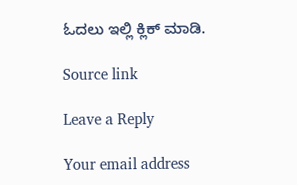ಓದಲು ಇಲ್ಲಿ ಕ್ಲಿಕ್ ಮಾಡಿ.

Source link

Leave a Reply

Your email address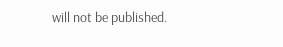will not be published.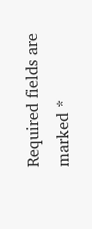Required fields are marked *